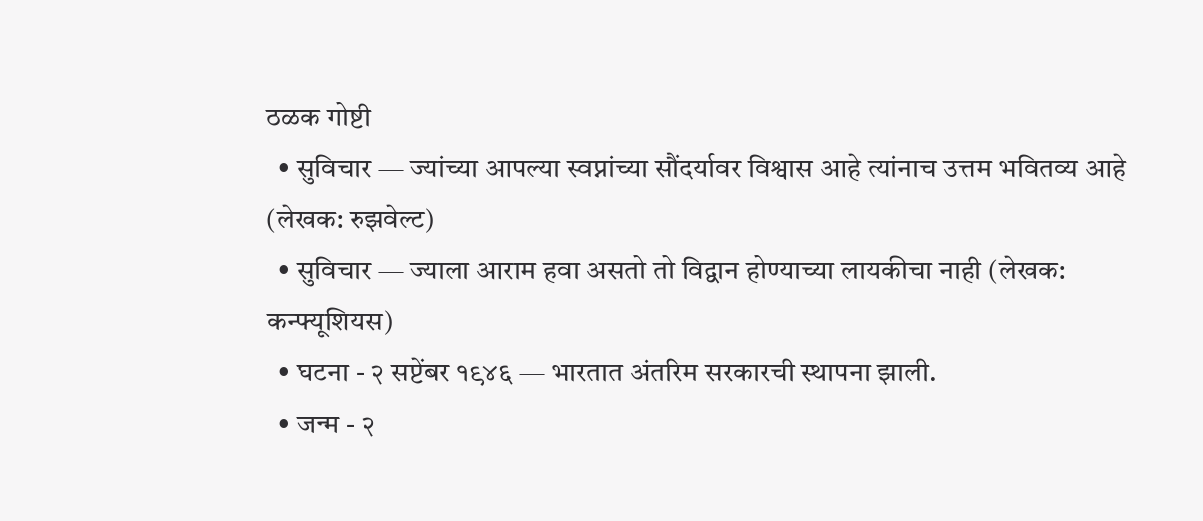ठळक गोष्टी
  • सुविचार — ज्यांच्या आपल्या स्वप्नांच्या सौंदर्यावर विश्वास आहे त्यांनाच उत्तम भवितव्य आहे (लेखक: रुझवेल्ट)
  • सुविचार — ज्याला आराम हवा असतो तो विद्वान होण्याच्या लायकीचा नाही (लेखक: कन्फ्यूशियस)
  • घटना - २ सप्टेंबर १९४६ — भारतात अंतरिम सरकारची स्थापना झाली.
  • जन्म - २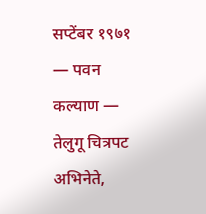सप्टेंबर १९७१ — पवन कल्याण — तेलुगू चित्रपट अभिनेते,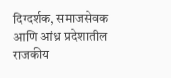दिग्दर्शक, समाजसेवक आणि आंध्र प्रदेशातील राजकीय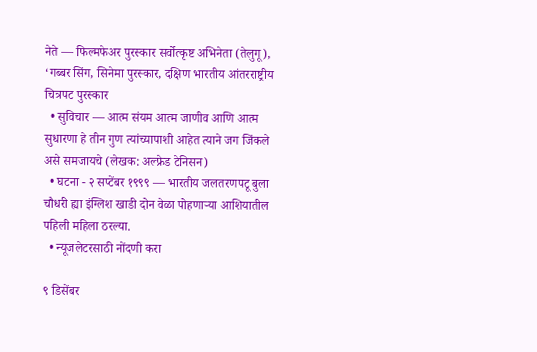नेते — फिल्मफेअर पुरस्कार सर्वोत्कृष्ट अभिनेता (तेलुगू), ‘गब्बर सिंग, सिनेमा पुरस्कार, दक्षिण भारतीय आंतरराष्ट्रीय चित्रपट पुरस्कार
  • सुविचार — आत्म संयम आत्म जाणीव आणि आत्म सुधारणा हे तीन गुण त्यांच्यापाशी आहेत त्याने जग जिंकले असे समजायचे (लेखक: अल्फ्रेड टेनिसन)
  • घटना - २ सप्टेंबर १९९९ — भारतीय जलतरणपटू बुला चौधरी ह्या इंग्लिश खाडी दोन वेळा पोहणाऱ्या आशियातील पहिली महिला ठरल्या.
  • न्यूजलेटरसाठी नोंदणी करा

९ डिसेंबर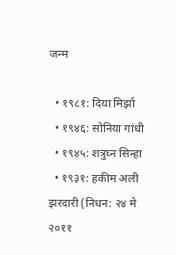जन्म

  • १९८१: दिया मिर्झा
  • १९४६: सोनिया गांधी
  • १९४५: शत्रुघ्न सिन्हा
  • १९३१: हकीम अली झरदारी (निधन: २४ मे २०११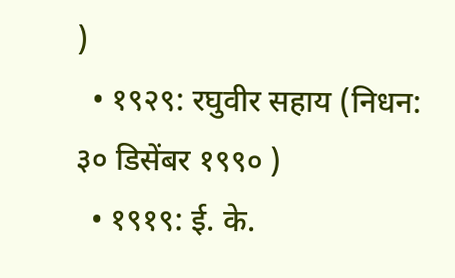)
  • १९२९: रघुवीर सहाय (निधन: ३० डिसेंबर १९९० )
  • १९१९: ई. के.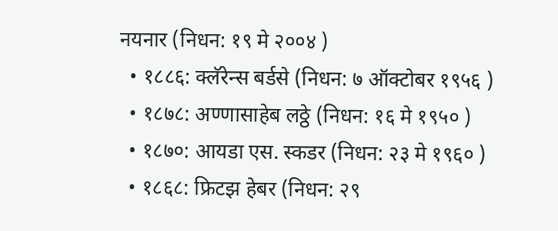नयनार (निधन: १९ मे २००४ )
  • १८८६: क्लॅरेन्स बर्डसे (निधन: ७ ऑक्टोबर १९५६ )
  • १८७८: अण्णासाहेब लठ्ठे (निधन: १६ मे १९५० )
  • १८७०: आयडा एस. स्कडर (निधन: २३ मे १९६० )
  • १८६८: फ्रिटझ हेबर (निधन: २९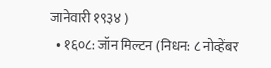जानेवारी १९३४ )
  • १६०८: जॉन मिल्टन (निधन: ८ नोव्हेंबर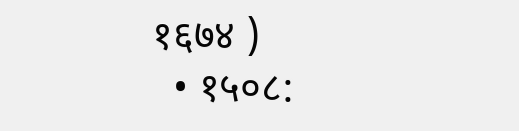१६७४ )
  • १५०८: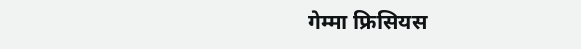गेम्मा फ्रिसियस